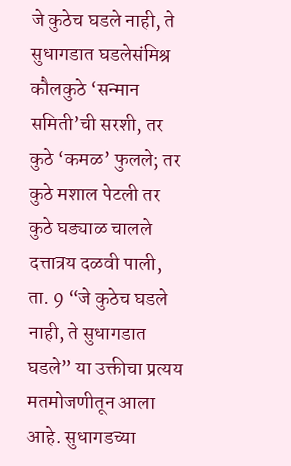जे कुठेच घडले नाही, ते सुधागडात घडलेसंमिश्र कौलकुठे ‘सन्मान समिती’ची सरशी, तर कुठे ‘कमळ’ फुलले; तर कुठे मशाल पेटली तर कुठे घड्याळ चालले दत्तात्रय दळवी पाली, ता. 9 “जे कुठेच घडले नाही, ते सुधागडात घडले” या उक्तीचा प्रत्यय मतमोजणीतून आला आहे. सुधागडच्या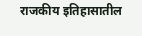राजकीय इतिहासातील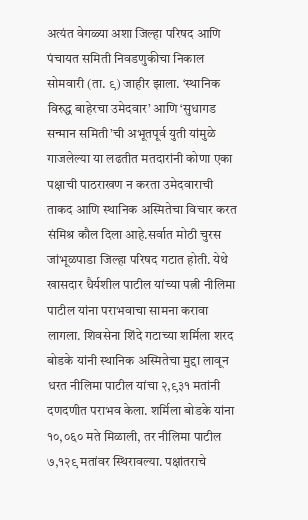अत्यंत वेगळ्या अशा जिल्हा परिषद आणि पंचायत समिती निवडणुकीचा निकाल सोमवारी (ता. ९) जाहीर झाला. ‘स्थानिक विरुद्ध बाहेरचा उमेदवार’ आणि ‘सुधागड सन्मान समिती’ची अभूतपूर्व युती यांमुळे गाजलेल्या या लढतीत मतदारांनी कोणा एका पक्षाची पाठराखण न करता उमेदवाराची ताकद आणि स्थानिक अस्मितेचा विचार करत संमिश्र कौल दिला आहे.सर्वात मोठी चुरस जांभूळपाडा जिल्हा परिषद गटात होती. येथे खासदार धैर्यशील पाटील यांच्या पत्नी नीलिमा पाटील यांना पराभवाचा सामना करावा लागला. शिवसेना शिंदे गटाच्या शर्मिला शरद बोडके यांनी स्थानिक अस्मितेचा मुद्दा लावून धरत नीलिमा पाटील यांचा २,९३१ मतांनी दणदणीत पराभव केला. शर्मिला बोडके यांना १०,०६० मते मिळाली, तर नीलिमा पाटील ७,१२९ मतांवर स्थिरावल्या. पक्षांतराचे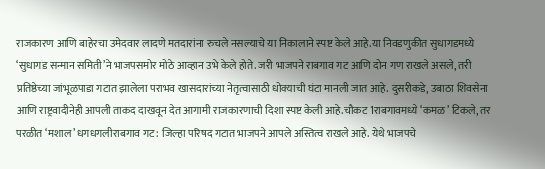राजकारण आणि बाहेरचा उमेदवार लादणे मतदारांना रुचले नसल्याचे या निकालाने स्पष्ट केले आहे.या निवडणुकीत सुधागडमध्ये ‘सुधागड सन्मान समिती’ने भाजपसमोर मोठे आव्हान उभे केले होते. जरी भाजपने राबगाव गट आणि दोन गण राखले असले, तरी प्रतिष्ठेच्या जांभूळपाडा गटात झालेला पराभव खासदारांच्या नेतृत्वासाठी धोक्याची घंटा मानली जात आहे. दुसरीकडे, उबाठा शिवसेना आणि राष्ट्रवादीनेही आपली ताकद दाखवून देत आगामी राजकारणाची दिशा स्पष्ट केली आहे.चौकट 1राबगावमध्ये ‘कमळ’ टिकले, तर परळीत ‘मशाल’ धगधगलीराबगाव गट: जिल्हा परिषद गटात भाजपने आपले अस्तित्व राखले आहे. येथे भाजपचे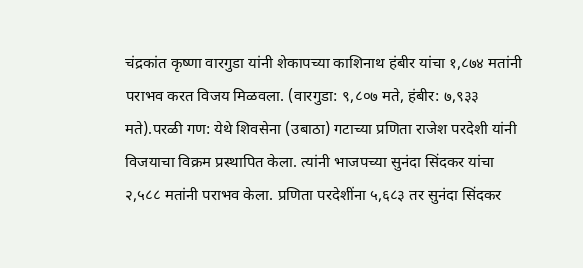चंद्रकांत कृष्णा वारगुडा यांनी शेकापच्या काशिनाथ हंबीर यांचा १,८७४ मतांनी पराभव करत विजय मिळवला. (वारगुडा: ९,८०७ मते, हंबीर: ७,९३३ मते).परळी गण: येथे शिवसेना (उबाठा) गटाच्या प्रणिता राजेश परदेशी यांनी विजयाचा विक्रम प्रस्थापित केला. त्यांनी भाजपच्या सुनंदा सिंदकर यांचा २,५८८ मतांनी पराभव केला. प्रणिता परदेशींना ५,६८३ तर सुनंदा सिंदकर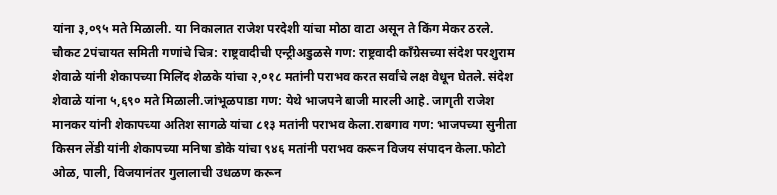यांना ३,०९५ मते मिळाली. या निकालात राजेश परदेशी यांचा मोठा वाटा असून ते किंग मेकर ठरले. चौकट 2पंचायत समिती गणांचे चित्र: राष्ट्रवादीची एन्ट्रीअडुळसे गण: राष्ट्रवादी काँग्रेसच्या संदेश परशुराम शेवाळे यांनी शेकापच्या मिलिंद शेळके यांचा २,०१८ मतांनी पराभव करत सर्वांचे लक्ष वेधून घेतले. संदेश शेवाळे यांना ५,६९० मते मिळाली.जांभूळपाडा गण: येथे भाजपने बाजी मारली आहे. जागृती राजेश मानकर यांनी शेकापच्या अतिश सागळे यांचा ८१३ मतांनी पराभव केला.राबगाव गण: भाजपच्या सुनीता किसन लेंडी यांनी शेकापच्या मनिषा डोके यांचा ९४६ मतांनी पराभव करून विजय संपादन केला.फोटो ओळ, पाली, विजयानंतर गुलालाची उधळण करून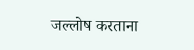जल्लोष करताना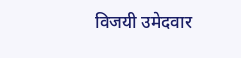विजयी उमेदवार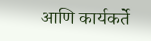आणि कार्यकर्ते